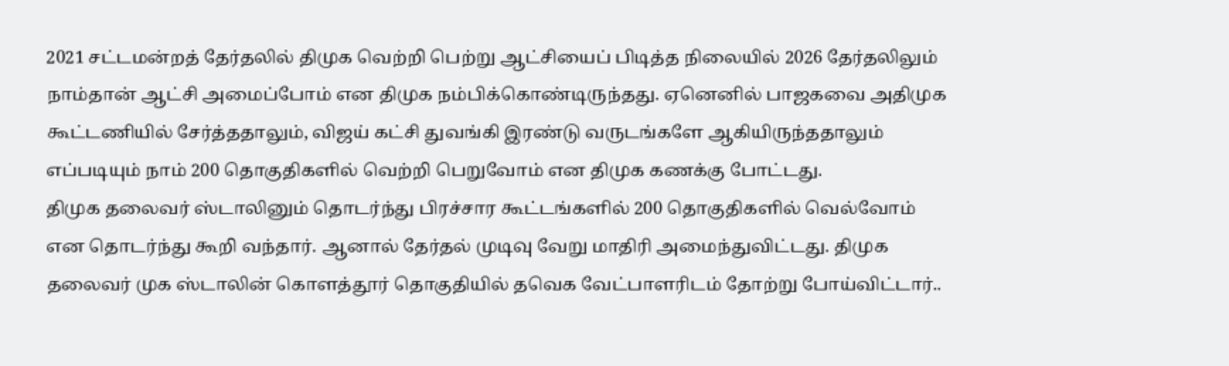2021 சட்டமன்றத் தேர்தலில் திமுக வெற்றி பெற்று ஆட்சியைப் பிடித்த நிலையில் 2026 தேர்தலிலும் நாம்தான் ஆட்சி அமைப்போம் என திமுக நம்பிக்கொண்டிருந்தது. ஏனெனில் பாஜகவை அதிமுக கூட்டணியில் சேர்த்ததாலும், விஜய் கட்சி துவங்கி இரண்டு வருடங்களே ஆகியிருந்ததாலும் எப்படியும் நாம் 200 தொகுதிகளில் வெற்றி பெறுவோம் என திமுக கணக்கு போட்டது.
திமுக தலைவர் ஸ்டாலினும் தொடர்ந்து பிரச்சார கூட்டங்களில் 200 தொகுதிகளில் வெல்வோம் என தொடர்ந்து கூறி வந்தார். ஆனால் தேர்தல் முடிவு வேறு மாதிரி அமைந்துவிட்டது. திமுக தலைவர் முக ஸ்டாலின் கொளத்தூர் தொகுதியில் தவெக வேட்பாளரிடம் தோற்று போய்விட்டார்..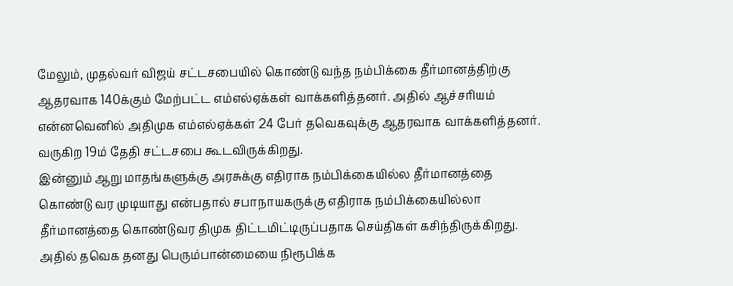மேலும், முதல்வர் விஜய் சட்டசபையில் கொண்டு வந்த நம்பிக்கை தீர்மானத்திற்கு ஆதரவாக 140க்கும் மேற்பட்ட எம்எல்ஏக்கள் வாக்களித்தனர். அதில் ஆச்சரியம் என்னவெனில் அதிமுக எம்எல்ஏக்கள் 24 பேர் தவெகவுக்கு ஆதரவாக வாக்களித்தனர். வருகிற 19ம் தேதி சட்டசபை கூடவிருக்கிறது.
இன்னும் ஆறு மாதங்களுக்கு அரசுக்கு எதிராக நம்பிக்கையில்ல தீர்மானத்தை கொண்டு வர முடியாது என்பதால் சபாநாயகருக்கு எதிராக நம்பிக்கையில்லா தீர்மானத்தை கொண்டுவர திமுக திட்டமிட்டிருப்பதாக செய்திகள் கசிந்திருக்கிறது. அதில் தவெக தனது பெரும்பான்மையை நிரூபிக்க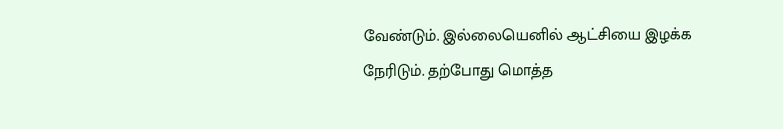வேண்டும். இல்லையெனில் ஆட்சியை இழக்க நேரிடும். தற்போது மொத்த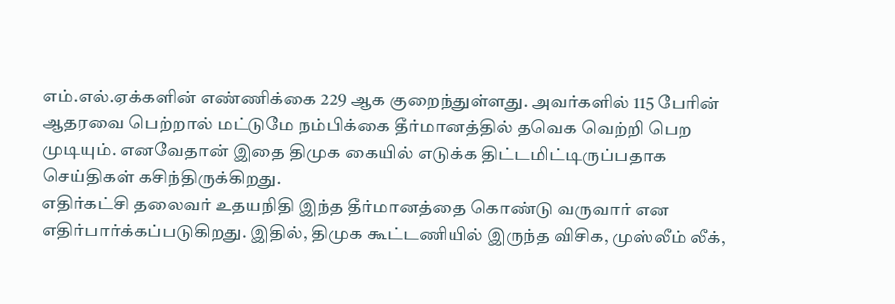எம்.எல்.ஏக்களின் எண்ணிக்கை 229 ஆக குறைந்துள்ளது. அவர்களில் 115 பேரின் ஆதரவை பெற்றால் மட்டுமே நம்பிக்கை தீர்மானத்தில் தவெக வெற்றி பெற முடியும். எனவேதான் இதை திமுக கையில் எடுக்க திட்டமிட்டிருப்பதாக செய்திகள் கசிந்திருக்கிறது.
எதிர்கட்சி தலைவர் உதயநிதி இந்த தீர்மானத்தை கொண்டு வருவார் என எதிர்பார்க்கப்படுகிறது. இதில், திமுக கூட்டணியில் இருந்த விசிக, முஸ்லீம் லீக்,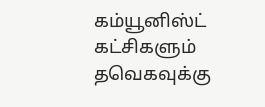கம்யூனிஸ்ட் கட்சிகளும் தவெகவுக்கு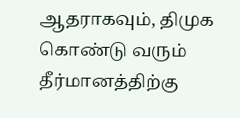ஆதராகவும், திமுக கொண்டு வரும் தீர்மானத்திற்கு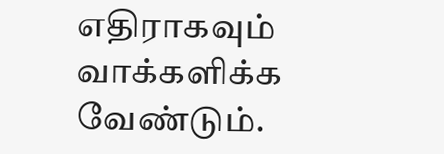எதிராகவும் வாக்களிக்க வேண்டும்.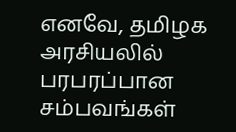எனவே, தமிழக அரசியலில் பரபரப்பான சம்பவங்கள்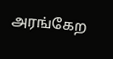அரங்கேற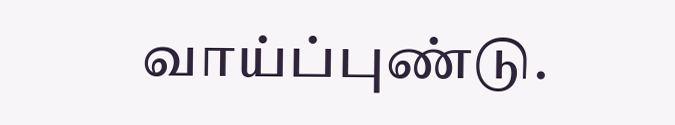வாய்ப்புண்டு.